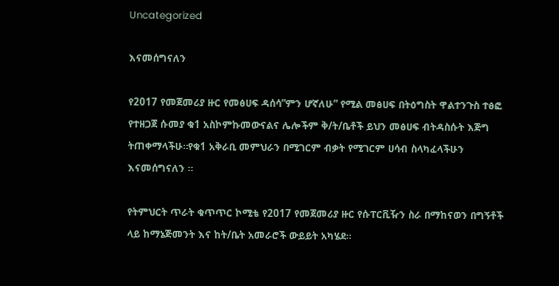Uncategorized

እናመሰግናለን

የ2017 የመጀመሪያ ዙር የመፅሀፍ ዳሰሳ”ምን ሆኛለሁ” የሚል መፅሀፍ በትዕግስት ዋልተንጉስ ተፅፎ የተዘጋጀ ሱመያ ቁ1 አስኮምኩመውናልና ሌሎችም ቅ/ት/ቤቶች ይህን መፅሀፍ ብትዳስሱት እጅግ ትጠቀማላችሁ።የቁ1 አቅራቢ መምህራን በሚገርም ብቃት የሚገርም ሀሳብ ስላካፈላችሁን እናመሰግናለን ።

የትምህርት ጥራት ቁጥጥር ኮሚቴ የ2017 የመጀመሪያ ዙር የሱፐርቪዥን ስራ በማከናወን በግኝቶች ላይ ከማኔጅመንት እና ከት/ቤት አመራሮች ውይይት አካሄደ።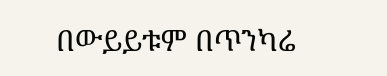በውይይቱም በጥንካሬ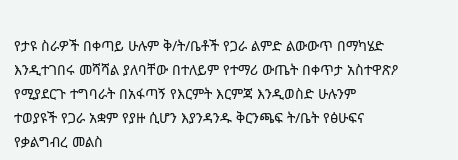የታዩ ስራዎች በቀጣይ ሁሉም ቅ/ት/ቤቶች የጋራ ልምድ ልውውጥ በማካሄድ እንዲተገበሩ መሻሻል ያለባቸው በተለይም የተማሪ ውጤት በቀጥታ አስተዋጽዖ የሚያደርጉ ተግባራት በአፋጣኝ የእርምት እርምጃ እንዲወስድ ሁሉንም ተወያዩች የጋራ አቋም የያዙ ሲሆን እያንዳንዱ ቅርንጫፍ ት/ቤት የፅሁፍና የቃልግብረ መልስ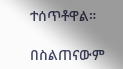ተሰጥቶዋል።

በስልጠናውም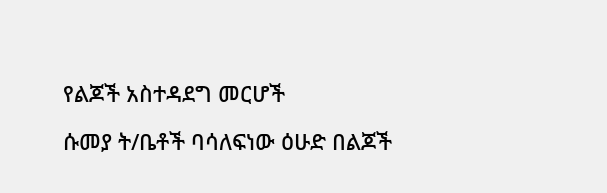የልጆች አስተዳደግ መርሆች

ሱመያ ት/ቤቶች ባሳለፍነው ዕሁድ በልጆች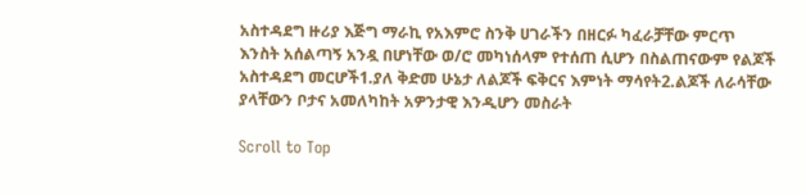አስተዳደግ ዙሪያ እጅግ ማራኪ የአእምሮ ስንቅ ሀገራችን በዘርፉ ካፈራቻቸው ምርጥ እንስት አሰልጣኝ አንዷ በሆነቸው ወ/ሮ መካነሰላም የተሰጠ ሲሆን በስልጠናውም የልጆች አስተዳደግ መርሆች1.ያለ ቅድመ ሁኔታ ለልጆች ፍቅርና እምነት ማሳየት2.ልጆች ለራሳቸው ያላቸውን ቦታና አመለካከት አዎንታዊ እንዲሆን መስራት

Scroll to Top